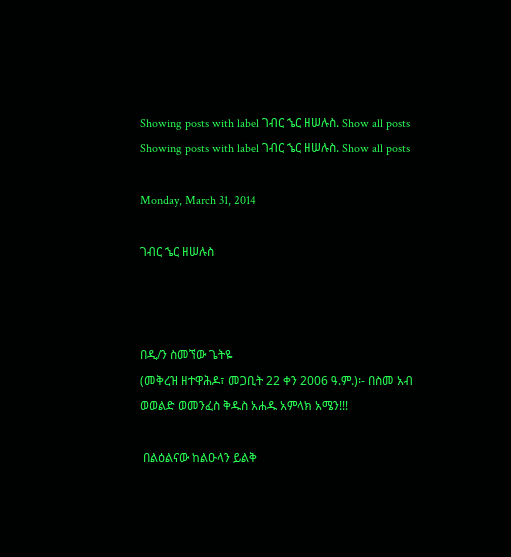Showing posts with label ገብር ኄር ዘሠሉስ. Show all posts
Showing posts with label ገብር ኄር ዘሠሉስ. Show all posts

Monday, March 31, 2014

ገብር ኄር ዘሠሉስ



በዲ/ን ስመኘው ጌትዬ
(መቅረዝ ዘተዋሕዶ፣ መጋቢት 22 ቀን 2006 ዓ.ም.)፡- በስመ አብ ወወልድ ወመንፈስ ቅዱስ አሐዱ አምላክ አሜን!!!

 በልዕልናው ከልዑላን ይልቅ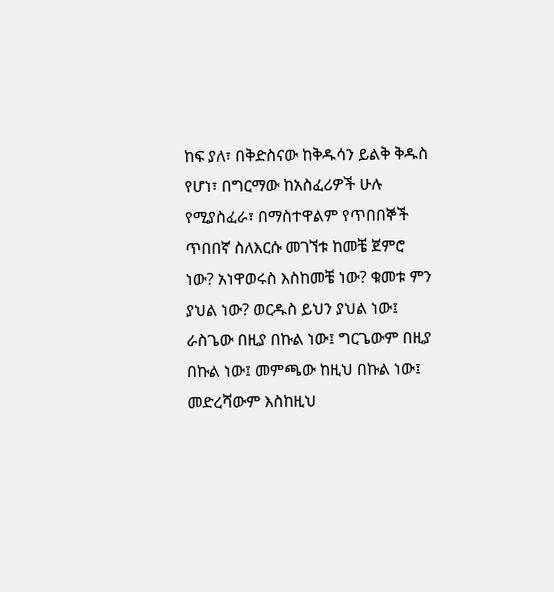ከፍ ያለ፣ በቅድስናው ከቅዱሳን ይልቅ ቅዱስ የሆነ፣ በግርማው ከአስፈሪዎች ሁሉ የሚያስፈራ፣ በማስተዋልም የጥበበኞች ጥበበኛ ስለእርሱ መገኘቱ ከመቼ ጀምሮ ነው? አነዋወሩስ እስከመቼ ነው? ቁመቱ ምን ያህል ነው? ወርዱስ ይህን ያህል ነው፤ ራስጌው በዚያ በኩል ነው፤ ግርጌውም በዚያ በኩል ነው፤ መምጫው ከዚህ በኩል ነው፤ መድረሻውም እስከዚህ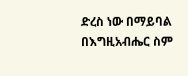ድረስ ነው በማይባል በእግዚአብሔር ስም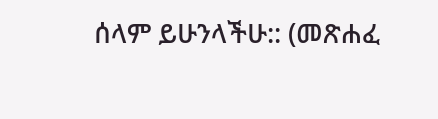ሰላም ይሁንላችሁ:: (መጽሐፈ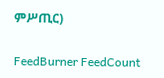ምሥጢር)

FeedBurner FeedCount